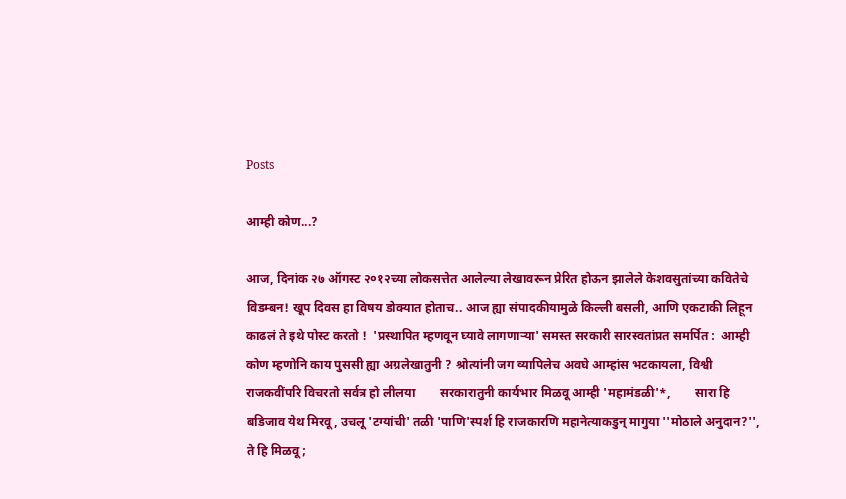Posts

आम्ही कोण...?

आज, दिनांक २७ ऑगस्ट २०१२च्या लोकसत्तेत आलेल्या लेखावरून प्रेरित होऊन झालेले केशवसुतांच्या कवितेचे विडम्बन! खूप दिवस हा विषय डोक्यात होताच.. आज ह्या संपादकीयामुळे किल्ली बसली, आणि एकटाकी लिहून काढलं ते इथे पोस्ट करतो !  'प्रस्थापित म्हणवून घ्यावे लागणाऱ्या' समस्त सरकारी सारस्वतांप्रत समर्पित :  आम्ही कोण म्हणोनि काय पुससी ह्या अग्रलेखातुनी ? श्रोत्यांनी जग व्यापिलेच अवघे आम्हांस भटकायला, विश्वी राजकवींपरि विचरतो सर्वत्र हो लीलया        सरकारातुनी कार्यभार मिळवू आम्ही 'महामंडळी'*,        सारा हि बडिजाव येथ मिरवू, उचलू 'टग्यांची' तळी 'पाणि'स्पर्श हि राजकारणि महानेत्याकडुन् मागुया ''मोठाले अनुदान?'', ते हि मिळवू;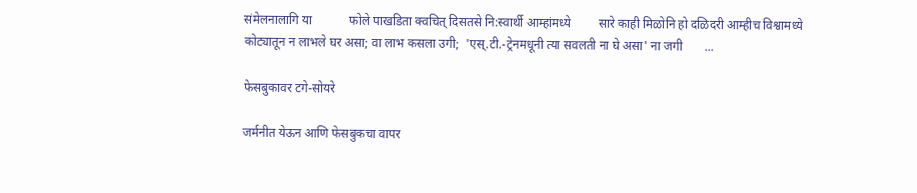संमेलनालागि या            फोले पाखडिता क्वचित् दिसतसे नि:स्वार्थी आम्हांमध्ये         सारे काही मिळोनि हो दळिदरी आम्हीच विश्वामध्ये कोट्यातून न लाभले घर असा; वा लाभ कसला उगी;  'एस्.टी.-ट्रेनमधूनी त्या सवलती ना घे असा' ना जगी       ...

फेसबुकावर टगे-सोयरे

जर्मनीत येऊन आणि फेसबुकचा वापर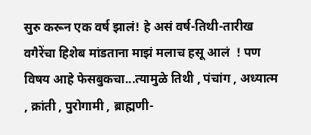सुरु करून एक वर्ष झालं! हे असं वर्ष-तिथी-तारीख वगैरेंचा हिशेब मांडताना माझं मलाच हसू आलं  ! पण विषय आहे फेसबुकचा...त्यामुळे तिथी , पंचांग , अध्यात्म , क्रांती , पुरोगामी , ब्राह्मणी-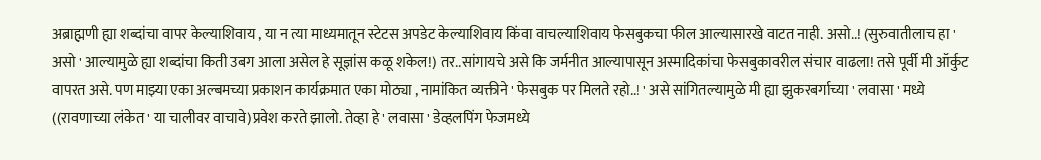अब्राह्मणी ह्या शब्दांचा वापर केल्याशिवाय , या न त्या माध्यमातून स्टेटस अपडेट केल्याशिवाय किंवा वाचल्याशिवाय फेसबुकचा फील आल्यासारखे वाटत नाही. असो..! (सुरुवातीलाच हा ' असो ' आल्यामुळे ह्या शब्दांचा किती उबग आला असेल हे सूज्ञांस कळू शकेल!) तर..सांगायचे असे कि जर्मनीत आल्यापासून अस्मादिकांचा फेसबुकावरील संचार वाढला! तसे पूर्वी मी ऑर्कुट वापरत असे. पण माझ्या एका अल्बमच्या प्रकाशन कार्यक्रमात एका मोठ्या , नामांकित व्यक्तीने ' फेसबुक पर मिलते रहो..! ' असे सांगितल्यामुळे मी ह्या झुकरबर्गाच्या ' लवासा ' मध्ये ((रावणाच्या लंकेत ' या चालीवर वाचावे)प्रवेश करते झालो. तेव्हा हे ' लवासा ' डेव्हलपिंग फेजमध्ये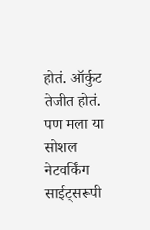होतं. ऑर्कुट तेजीत होतं. पण मला या सोशल नेटवर्किंग साईट्सरूपी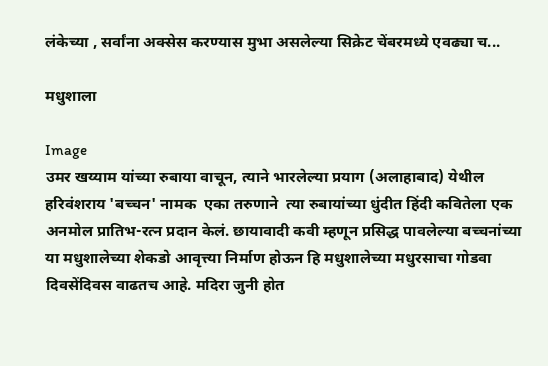लंकेच्या , सर्वांना अक्सेस करण्यास मुभा असलेल्या सिक्रेट चेंबरमध्ये एवढ्या च...

मधुशाला

Image
उमर खय्याम यांच्या रुबाया वाचून, त्याने भारलेल्या प्रयाग (अलाहाबाद) येथील हरिवंशराय 'बच्चन' नामक  एका तरुणाने  त्या रुबायांच्या धुंदीत हिंदी कवितेला एक अनमोल प्रातिभ-रत्न प्रदान केलं. छायावादी कवी म्हणून प्रसिद्ध पावलेल्या बच्चनांच्या या मधुशालेच्या शेकडो आवृत्त्या निर्माण होऊन हि मधुशालेच्या मधुरसाचा गोडवा दिवसेंदिवस वाढतच आहे. मदिरा जुनी होत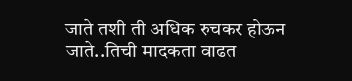जाते तशी ती अधिक रुचकर होऊन जाते..तिची मादकता वाढत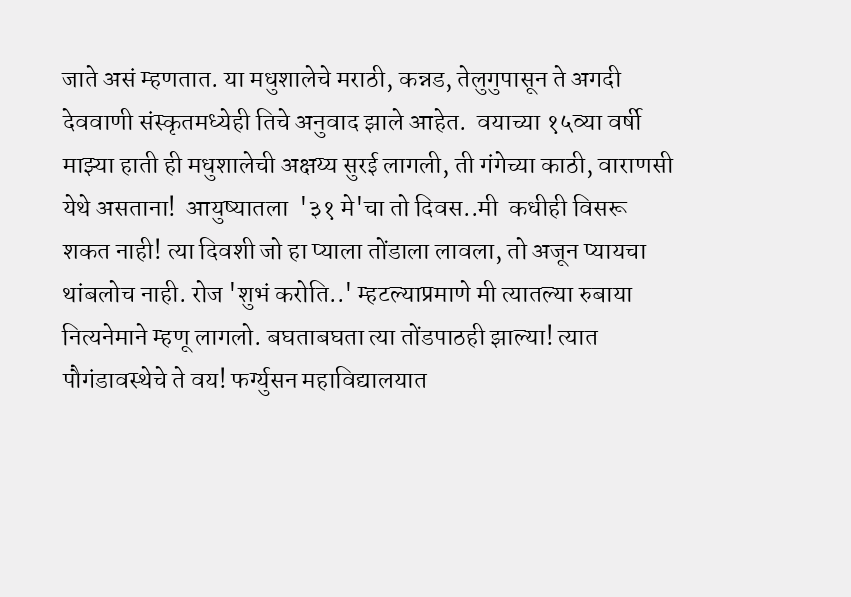जाते असं म्हणतात. या मधुशालेचे मराठी, कन्नड, तेलुगुपासून ते अगदी देववाणी संस्कृतमध्येही तिचे अनुवाद झाले आहेत.  वयाच्या १५व्या वर्षी माझ्या हाती ही मधुशालेची अक्षय्य सुरई लागली, ती गंगेच्या काठी, वाराणसी येथे असताना!  आयुष्यातला  '३१ मे'चा तो दिवस..मी  कधीही विसरू शकत नाही! त्या दिवशी जो हा प्याला तोंडाला लावला, तो अजून प्यायचा थांबलोच नाही. रोज 'शुभं करोति..' म्हटल्याप्रमाणे मी त्यातल्या रुबाया नित्यनेमाने म्हणू लागलो. बघताबघता त्या तोंडपाठही झाल्या! त्यात पौगंडावस्थेचे ते वय! फर्ग्युसन महाविद्यालयात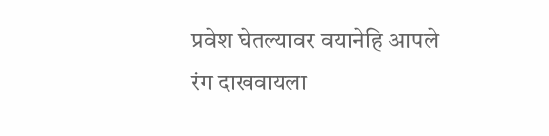प्रवेश घेतल्यावर वयानेहि आपले रंग दाखवायला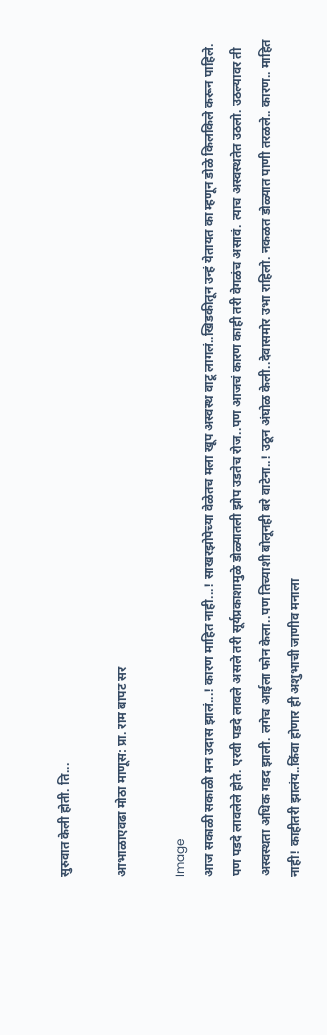सुरुवात केली होती. ति...

आभाळाएवढा मोठा माणूस: प्रा. राम बापट सर

Image
आज सकाळी सकाळी मन उदास झालं...! कारण माहित नाही...! साखरझोपेच्या वेळेतच मला खूप अस्वस्थ वाटू लागलं..खिडकीतून उन्हं येतायत का म्हणून डोळे किलकिले करून पाहिले. पण पडदे लावलेले होते. एरवी पडदे लावले असले तरी सूर्यप्रकाशामुळे डोळ्यातली झोप उडतेच रोज..पण आजचं कारण काही तरी वेगळंच असावं. त्याच अस्वस्थतेत उठलो. उठल्यावर ती अस्वस्थता अधिक गडद झाली. लगेच आईला फोन केला..पण तिच्याशी बोलूनही बरे वाटेना..! उठून अंघोळ केली..देवासमोर उभा राहिलो. नकळत डोळ्यात पाणी तरळले.. कारण.. माहित नाही! काहीतरी झालंय..किंवा होणार ही अशुभाची जाणीव मनाला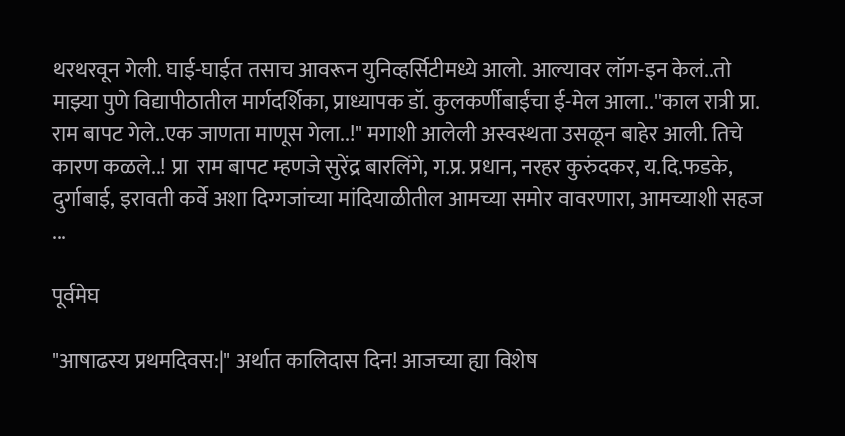थरथरवून गेली. घाई-घाईत तसाच आवरून युनिव्हर्सिटीमध्ये आलो. आल्यावर लॉग-इन केलं..तो माझ्या पुणे विद्यापीठातील मार्गदर्शिका, प्राध्यापक डॉ. कुलकर्णीबाईंचा ई-मेल आला..''काल रात्री प्रा. राम बापट गेले..एक जाणता माणूस गेला..!" मगाशी आलेली अस्वस्थता उसळून बाहेर आली. तिचे कारण कळले..! प्रा  राम बापट म्हणजे सुरेंद्र बारलिंगे, ग.प्र. प्रधान, नरहर कुरुंदकर, य.दि.फडके, दुर्गाबाई, इरावती कर्वे अशा दिग्गजांच्या मांदियाळीतील आमच्या समोर वावरणारा, आमच्याशी सहज ...

पूर्वमेघ

"आषाढस्य प्रथमदिवस:|" अर्थात कालिदास दिन! आजच्या ह्या विशेष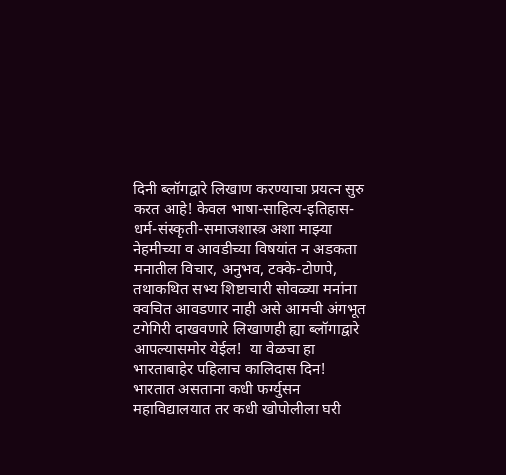दिनी ब्लॉगद्वारे लिखाण करण्याचा प्रयत्न सुरु करत आहे! केवल भाषा-साहित्य-इतिहास-धर्म-संस्कृती-समाजशास्त्र अशा माझ्या नेहमीच्या व आवडीच्या विषयांत न अडकता मनातील विचार, अनुभव, टक्के-टोणपे, तथाकथित सभ्य शिष्टाचारी सोवळ्या मनांना क्वचित आवडणार नाही असे आमची अंगभूत टगेगिरी दाखवणारे लिखाणही ह्या ब्लॉगाद्वारे आपल्यासमोर येईल!  या वेळचा हा भारताबाहेर पहिलाच कालिदास दिन! भारतात असताना कधी फर्ग्युसन महाविद्यालयात तर कधी खोपोलीला घरी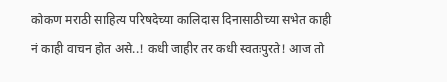कोकण मराठी साहित्य परिषदेच्या कालिदास दिनासाठीच्या सभेत काही नं काही वाचन होत असे..! कधी जाहीर तर कधी स्वतःपुरते! आज तो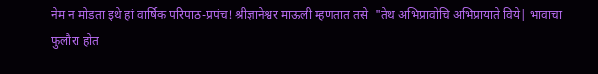नेम न मोडता इथे हां वार्षिक परिपाठ-प्रपंच! श्रीज्ञानेश्वर माऊली म्हणतात तसे  "तेथ अभिप्रावोचि अभिप्रायाते विये| भावाचा फुलौरा होत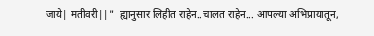जाये| मतीवरी||"  ह्यानुसार लिहीत राहेन..चालत राहेन... आपल्या अभिप्रायातून,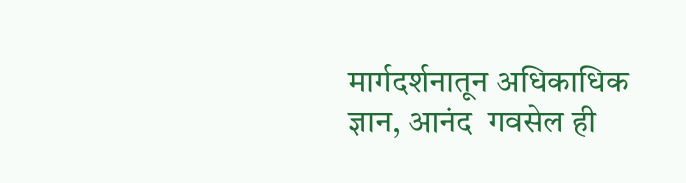मार्गदर्शनातून अधिकाधिक ज्ञान, आनंद  गवसेल ही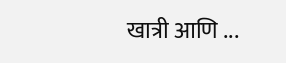खात्री आणि ...